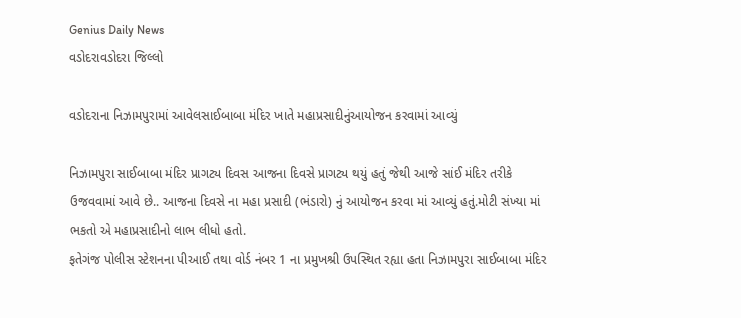Genius Daily News
વડોદરાવડોદરા જિલ્લો

વડોદરાના નિઝામપુરામાં આવેલસાઈબાબા મંદિર ખાતે મહાપ્રસાદીનુંઆયોજન કરવામાં આવ્યું

નિઝામપુરા સાઈબાબા મંદિર પ્રાગટ્ય દિવસ આજના દિવસે પ્રાગટ્ય થયું હતું જેથી આજે સાંઈ મંદિર તરીકે ઉજવવામાં આવે છે.. આજના દિવસે ના મહા પ્રસાદી (ભંડારો) નું આયોજન કરવા માં આવ્યું હતું.મોટી સંખ્યા માં ભકતો એ મહાપ્રસાદીનો લાભ લીધો હતો.
ફતેગંજ પોલીસ સ્ટેશનના પીઆઈ તથા વોર્ડ નંબર 1 ના પ્રમુખશ્રી ઉપસ્થિત રહ્યા હતા નિઝામપુરા સાઈબાબા મંદિર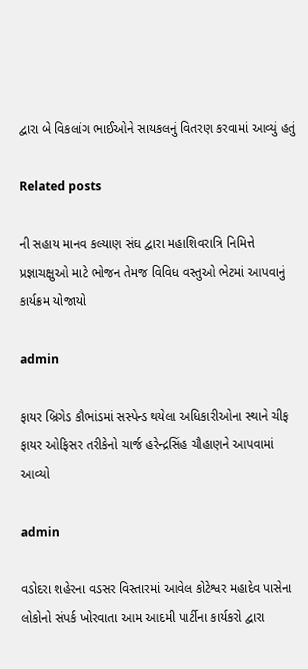દ્વારા બે વિકલાંગ ભાઈઓને સાયકલનું વિતરણ કરવામાં આવ્યું હતું

Related posts

ની સહાય માનવ કલ્યાણ સંઘ દ્વારા મહાશિવરાત્રિ નિમિત્તે પ્રજ્ઞાચક્ષુઓ માટે ભોજન તેમજ વિવિધ વસ્તુઓ ભેટમાં આપવાનું કાર્યક્રમ યોજાયો

admin

ફાયર બ્રિગેડ કૌભાંડમાં સસ્પેન્ડ થયેલા અધિકારીઓના સ્થાને ચીફ ફાયર ઓફિસર તરીકેનો ચાર્જ હરેન્દ્રસિંહ ચૌહાણને આપવામાં આવ્યો

admin

વડોદરા શહેરના વડસર વિસ્તારમાં આવેલ કોટેશ્વર મહાદેવ પાસેના લોકોનો સંપર્ક ખોરવાતા આમ આદમી પાર્ટીના કાર્યકરો દ્વારા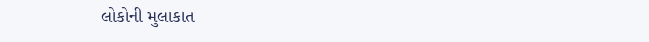લોકોની મુલાકાત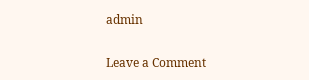admin

Leave a Comment